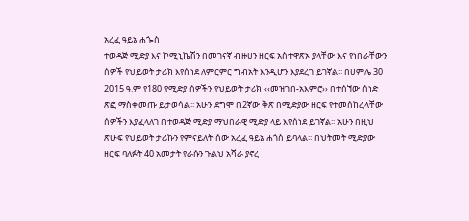አረፈ ዓይኔ ሐጐስ
ተወዳጅ ሚድያ እና ኮሚኒኬሽን በመገናኛ ብዙሀን ዘርፍ አስተዋጽኦ ያላቸው እና የነበራቸውን ሰዎች የህይወት ታሪክ እየሰነደ ለምርምር ግብአት እንዲሆን እያደረገ ይገኛል፡፡ በሀምሌ 30 2015 ዓ.ም የ180 የሚድያ ሰዎችን የህይወት ታሪክ ‹‹መዝገበ-አእምሮ›› በተሰኘው ሰነድ ጽፎ ማስቀመጡ ይታወሳል፡፡ አሁን ደግሞ በ2ኛው ቅጽ በሚድያው ዘርፍ የተመሰከረላቸው ሰዎችን እያፈላለገ በተወዳጅ ሚድያ ማህበራዊ ሚድያ ላይ እየሰነደ ይገኛል፡፡ አሁን በዚህ ጽሁፍ የህይወት ታሪኩን የምናይለት ሰው አረፈ ዓይኔ ሐጎስ ይባላል፡፡ በህትመት ሚድያው ዘርፍ ባለፉት 40 አመታት የራሱን ጉልህ አሻራ ያኖረ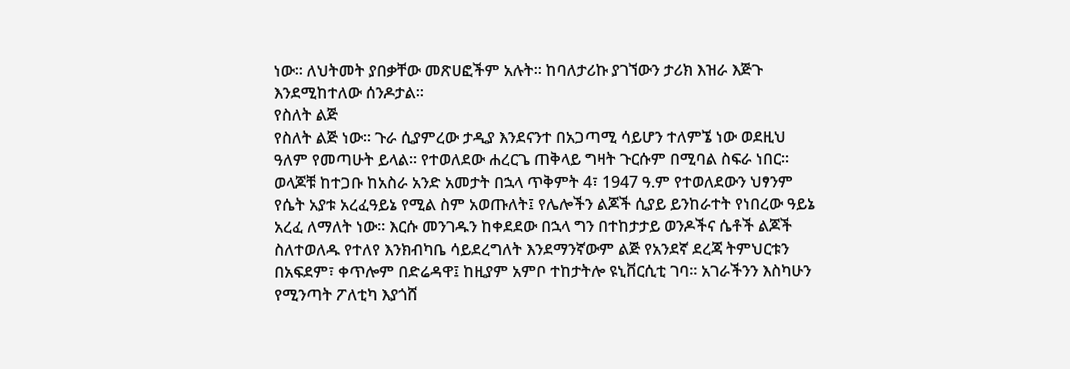ነው፡፡ ለህትመት ያበቃቸው መጽሀፎችም አሉት፡፡ ከባለታሪኩ ያገኘውን ታሪክ እዝራ እጅጉ እንደሚከተለው ሰንዶታል፡፡
የስለት ልጅ
የስለት ልጅ ነው። ጉራ ሲያምረው ታዲያ እንደናንተ በአጋጣሚ ሳይሆን ተለምኜ ነው ወደዚህ ዓለም የመጣሁት ይላል፡፡ የተወለደው ሐረርጌ ጠቅላይ ግዛት ጉርሱም በሚባል ስፍራ ነበር፡፡ ወላጆቹ ከተጋቡ ከአስራ አንድ አመታት በኋላ ጥቅምት 4፣ 1947 ዓ᎐ም የተወለደውን ህፃንም የሴት አያቱ አረፈዓይኔ የሚል ስም አወጡለት፤ የሌሎችን ልጆች ሲያይ ይንከራተት የነበረው ዓይኔ አረፈ ለማለት ነው፡፡ እርሱ መንገዱን ከቀደደው በኋላ ግን በተከታታይ ወንዶችና ሴቶች ልጆች ስለተወለዱ የተለየ እንክብካቤ ሳይደረግለት እንደማንኛውም ልጅ የአንደኛ ደረጃ ትምህርቱን በአፍደም፣ ቀጥሎም በድሬዳዋ፤ ከዚያም አምቦ ተከታትሎ ዩኒቨርሲቲ ገባ፡፡ አገራችንን እስካሁን የሚንጣት ፖለቲካ እያጎሸ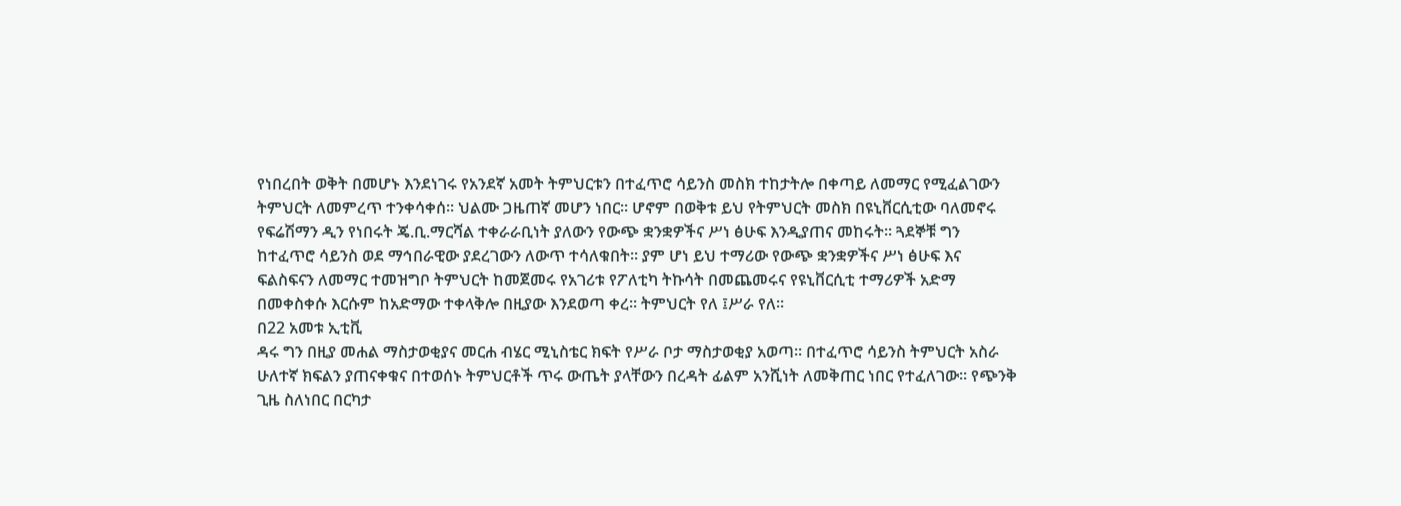የነበረበት ወቅት በመሆኑ እንደነገሩ የአንደኛ አመት ትምህርቱን በተፈጥሮ ሳይንስ መስክ ተከታትሎ በቀጣይ ለመማር የሚፈልገውን ትምህርት ለመምረጥ ተንቀሳቀሰ፡፡ ህልሙ ጋዜጠኛ መሆን ነበር፡፡ ሆኖም በወቅቱ ይህ የትምህርት መስክ በዩኒቨርሲቲው ባለመኖሩ የፍሬሽማን ዲን የነበሩት ጄ.ቢ.ማርሻል ተቀራራቢነት ያለውን የውጭ ቋንቋዎችና ሥነ ፅሁፍ እንዲያጠና መከሩት፡፡ ጓደኞቹ ግን ከተፈጥሮ ሳይንስ ወደ ማኅበራዊው ያደረገውን ለውጥ ተሳለቁበት፡፡ ያም ሆነ ይህ ተማሪው የውጭ ቋንቋዎችና ሥነ ፅሁፍ እና ፍልስፍናን ለመማር ተመዝግቦ ትምህርት ከመጀመሩ የአገሪቱ የፖለቲካ ትኩሳት በመጨመሩና የዩኒቨርሲቲ ተማሪዎች አድማ በመቀስቀሱ እርሱም ከአድማው ተቀላቅሎ በዚያው እንደወጣ ቀረ፡፡ ትምህርት የለ ፤ሥራ የለ፡፡
በ22 አመቱ ኢቲቪ
ዳሩ ግን በዚያ መሐል ማስታወቂያና መርሐ ብሄር ሚኒስቴር ክፍት የሥራ ቦታ ማስታወቂያ አወጣ፡፡ በተፈጥሮ ሳይንስ ትምህርት አስራ ሁለተኛ ክፍልን ያጠናቀቁና በተወሰኑ ትምህርቶች ጥሩ ውጤት ያላቸውን በረዳት ፊልም አንሺነት ለመቅጠር ነበር የተፈለገው፡፡ የጭንቅ ጊዜ ስለነበር በርካታ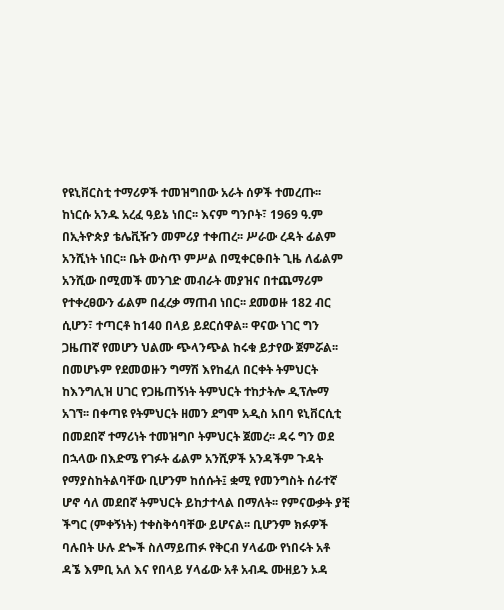የዩኒቨርስቲ ተማሪዎች ተመዝግበው አራት ሰዎች ተመረጡ፡፡ ከነርሱ አንዱ አረፈ ዓይኔ ነበር፡፡ እናም ግንቦት፣ 1969 ዓ᎐ም በኢትዮጵያ ቴሌቪዥን መምሪያ ተቀጠረ፡፡ ሥራው ረዳት ፊልም አንሺነት ነበር፡፡ ቤት ውስጥ ምሥል በሚቀርፁበት ጊዜ ለፊልም አንሺው በሚመች መንገድ መብራት መያዝና በተጨማሪም የተቀረፀውን ፊልም በፈረቃ ማጠብ ነበር፡፡ ደመወዙ 182 ብር ሲሆን፣ ተጣርቶ ከ140 በላይ ይደርሰዋል፡፡ ዋናው ነገር ግን ጋዜጠኛ የመሆን ህልሙ ጭላንጭል ከሩቁ ይታየው ጀምሯል፡፡
በመሆኑም የደመወዙን ግማሽ እየከፈለ በርቀት ትምህርት ከእንግሊዝ ሀገር የጋዜጠኝነት ትምህርት ተከታትሎ ዲፕሎማ አገኘ፡፡ በቀጣዩ የትምህርት ዘመን ደግሞ አዲስ አበባ ዩኒቨርሲቲ በመደበኛ ተማሪነት ተመዝግቦ ትምህርት ጀመረ፡፡ ዳሩ ግን ወደ በኋላው በእድሜ የገፉት ፊልም አንሺዎች አንዳችም ጉዳት የማያስከትልባቸው ቢሆንም ከሰሱት፤ ቋሚ የመንግስት ሰራተኛ ሆኖ ሳለ መደበኛ ትምህርት ይከታተላል በማለት፡፡ የምናውቃት ያቺ ችግር (ምቀኝነት) ተቀስቅሳባቸው ይሆናል፡፡ ቢሆንም ክፉዎች ባሉበት ሁሉ ደጐች ስለማይጠፉ የቅርብ ሃላፊው የነበሩት አቶ ዳኜ እምቢ አለ እና የበላይ ሃላፊው አቶ አብዱ ሙዘይን ኦዳ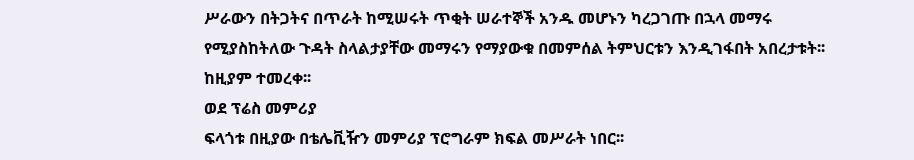ሥራውን በትጋትና በጥራት ከሚሠሩት ጥቂት ሠራተኞች አንዱ መሆኑን ካረጋገጡ በኋላ መማሩ የሚያስከትለው ጉዳት ስላልታያቸው መማሩን የማያውቁ በመምሰል ትምህርቱን እንዲገፋበት አበረታቱት፡፡ ከዚያም ተመረቀ፡፡
ወደ ፕሬስ መምሪያ
ፍላጎቱ በዚያው በቴሌቪዥን መምሪያ ፕሮግራም ክፍል መሥራት ነበር፡፡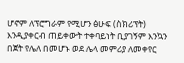ሆኖም ለፕሮግራም የሚሆን ፅሁፍ (ስክሪፕት) እንዲያቀርብ ጠይቀውት ተቀባይነት ቢያገኝም እንኳን በጀት የሌለ በመሆኑ ወደ ሌላ መምሪያ ለመቀየር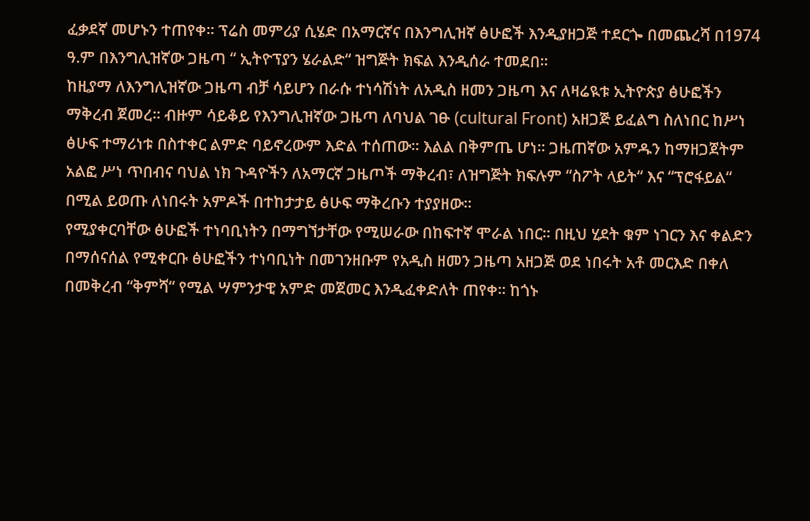ፈቃደኛ መሆኑን ተጠየቀ፡፡ ፕሬስ መምሪያ ሲሄድ በአማርኛና በእንግሊዝኛ ፅሁፎች እንዲያዘጋጅ ተደርጐ በመጨረሻ በ1974 ዓ᎐ም በእንግሊዝኛው ጋዜጣ “ ኢትዮፕያን ሄራልድ“ ዝግጅት ክፍል እንዲሰራ ተመደበ፡፡
ከዚያማ ለእንግሊዝኛው ጋዜጣ ብቻ ሳይሆን በራሱ ተነሳሽነት ለአዲስ ዘመን ጋዜጣ እና ለዛሬዪቱ ኢትዮጵያ ፅሁፎችን ማቅረብ ጀመረ፡፡ ብዙም ሳይቆይ የእንግሊዝኛው ጋዜጣ ለባህል ገፁ (cultural Front) አዘጋጅ ይፈልግ ስለነበር ከሥነ ፅሁፍ ተማሪነቱ በስተቀር ልምድ ባይኖረውም እድል ተሰጠው፡፡ እልል በቅምጤ ሆነ፡፡ ጋዜጠኛው አምዱን ከማዘጋጀትም አልፎ ሥነ ጥበብና ባህል ነክ ጉዳዮችን ለአማርኛ ጋዜጦች ማቅረብ፣ ለዝግጅት ክፍሉም “ስፖት ላይት“ እና “ፕሮፋይል“ በሚል ይወጡ ለነበሩት አምዶች በተከታታይ ፅሁፍ ማቅረቡን ተያያዘው፡፡
የሚያቀርባቸው ፅሁፎች ተነባቢነትን በማግኘታቸው የሚሠራው በከፍተኛ ሞራል ነበር፡፡ በዚህ ሂደት ቁም ነገርን እና ቀልድን በማሰናሰል የሚቀርቡ ፅሁፎችን ተነባቢነት በመገንዘቡም የአዲስ ዘመን ጋዜጣ አዘጋጅ ወደ ነበሩት አቶ መርእድ በቀለ በመቅረብ “ቅምሻ“ የሚል ሣምንታዊ አምድ መጀመር እንዲፈቀድለት ጠየቀ፡፡ ከጎኑ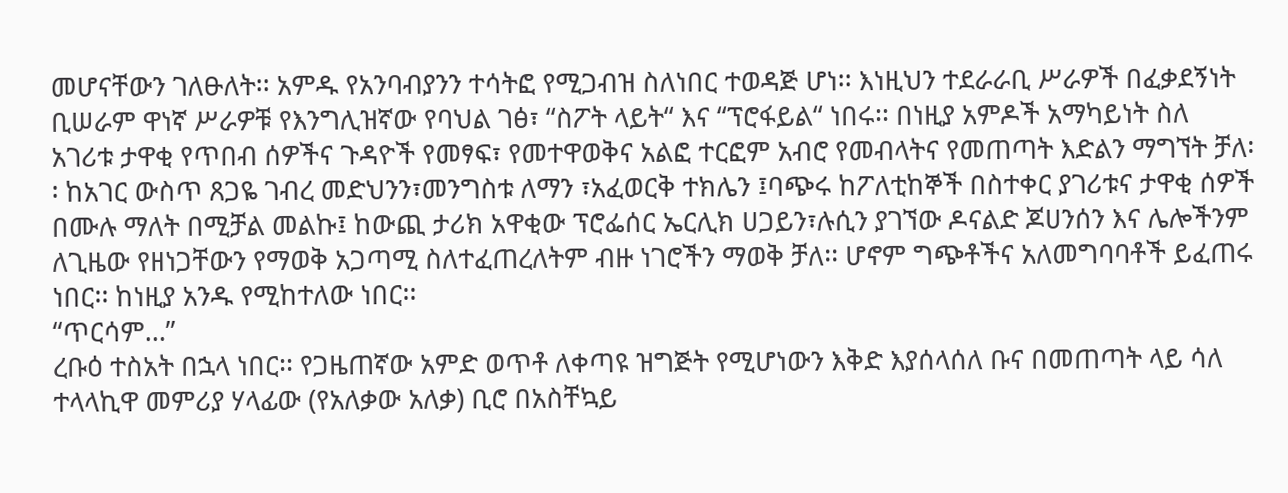መሆናቸውን ገለፁለት፡፡ አምዱ የአንባብያንን ተሳትፎ የሚጋብዝ ስለነበር ተወዳጅ ሆነ፡፡ እነዚህን ተደራራቢ ሥራዎች በፈቃደኝነት ቢሠራም ዋነኛ ሥራዎቹ የእንግሊዝኛው የባህል ገፅ፣ “ስፖት ላይት“ እና “ፕሮፋይል“ ነበሩ፡፡ በነዚያ አምዶች አማካይነት ስለ አገሪቱ ታዋቂ የጥበብ ሰዎችና ጉዳዮች የመፃፍ፣ የመተዋወቅና አልፎ ተርፎም አብሮ የመብላትና የመጠጣት እድልን ማግኘት ቻለ፡፡ ከአገር ውስጥ ጸጋዬ ገብረ መድህንን፣መንግስቱ ለማን ፣አፈወርቅ ተክሌን ፤ባጭሩ ከፖለቲከኞች በስተቀር ያገሪቱና ታዋቂ ሰዎች በሙሉ ማለት በሚቻል መልኩ፤ ከውጪ ታሪክ አዋቂው ፕሮፌሰር ኤርሊክ ሀጋይን፣ሉሲን ያገኘው ዶናልድ ጆሀንሰን እና ሌሎችንም ለጊዜው የዘነጋቸውን የማወቅ አጋጣሚ ስለተፈጠረለትም ብዙ ነገሮችን ማወቅ ቻለ፡፡ ሆኖም ግጭቶችና አለመግባባቶች ይፈጠሩ ነበር፡፡ ከነዚያ አንዱ የሚከተለው ነበር፡፡
“ጥርሳም…”
ረቡዕ ተስአት በኋላ ነበር፡፡ የጋዜጠኛው አምድ ወጥቶ ለቀጣዩ ዝግጅት የሚሆነውን እቅድ እያሰላሰለ ቡና በመጠጣት ላይ ሳለ ተላላኪዋ መምሪያ ሃላፊው (የአለቃው አለቃ) ቢሮ በአስቸኳይ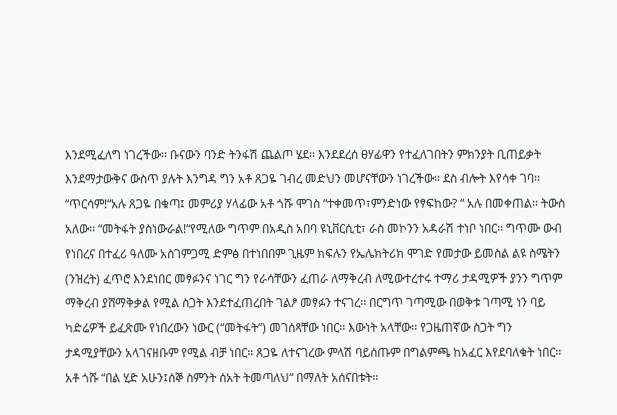እንደሚፈለግ ነገረችው፡፡ ቡናውን ባንድ ትንፋሽ ጨልጦ ሄደ፡፡ እንደደረሰ ፀሃፊዋን የተፈለገበትን ምክንያት ቢጠይቃት እንደማታውቅና ውስጥ ያሉት እንግዳ ግን አቶ ጸጋዬ ገብረ መድህን መሆናቸውን ነገረችው፡፡ ደስ ብሎት እየሳቀ ገባ፡፡ “ጥርሳም!“አሉ ጸጋዬ በቁጣ፤ መምሪያ ሃላፊው አቶ ጎሹ ሞገስ “ተቀመጥ፣ምንድነው የፃፍከው? “ አሉ በመቀጠል፡፡ ትውስ አለው፡፡ “መትፋት ያስነውራል!“የሚለው ግጥም በአዲስ አበባ ዩኒቨርሲቲ፣ ራስ መኮንን አዳራሽ ተነቦ ነበር፡፡ ግጥሙ ውብ የነበረና በተፈሪ ዓለሙ አስገምጋሚ ድምፅ በተነበበም ጊዜም ክፍሉን የኤሌክትሪክ ሞገድ የመታው ይመስል ልዩ ስሜትን (ንዝረት) ፈጥሮ እንደነበር መፃፉንና ነገር ግን የራሳቸውን ፈጠራ ለማቅረብ ለሚውተረተሩ ተማሪ ታዳሚዎች ያንን ግጥም ማቅረብ ያሸማቅቃል የሚል ስጋት እንደተፈጠረበት ገልፆ መፃፉን ተናገረ፡፡ በርግጥ ገጣሚው በወቅቱ ገጣሚ ነን ባይ ካድሬዎች ይፈጽሙ የነበረውን ነውር (“መትፋት”) መገሰጻቸው ነበር፡፡ እውነት አላቸው፡፡ የጋዜጠኛው ስጋት ግን ታዳሚያቸውን አላገናዘቡም የሚል ብቻ ነበር፡፡ ጸጋዬ ለተናገረው ምላሽ ባይሰጡም በግልምጫ ከአፈር እየደባለቁት ነበር፡፡ አቶ ጎሹ “በል ሂድ አሁን፤ሰኞ ስምንት ሰአት ትመጣለህ“ በማለት አሰናበቱት፡፡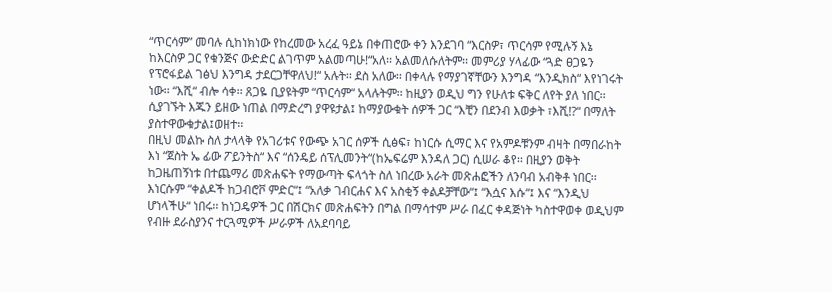“ጥርሳም” መባሉ ሲከነክነው የከረመው አረፈ ዓይኔ በቀጠሮው ቀን እንደገባ “እርስዎ፣ ጥርሳም የሚሉኝ እኔ ከእርስዎ ጋር የቁንጅና ውድድር ልገጥም አልመጣሁ!“አለ፡፡ አልመለሱለትም፡፡ መምሪያ ሃላፊው “ጓድ ፀጋዬን የፕሮፋይል ገፅህ እንግዳ ታደርጋቸዋለህ!“ አሉት፡፡ ደስ አለው፡፡ በቀላሉ የማያገኛቸውን እንግዳ “እንዲክስ“ እየነገሩት ነው፡፡ “እሺ“ ብሎ ሳቀ፡፡ ጸጋዬ ቢያዩትም “ጥርሳም“ አላሉትም፡፡ ከዚያን ወዲህ ግን የሁለቱ ፍቅር ለየት ያለ ነበር፡፡ ሲያገኙት እጁን ይዘው ነጠል በማድረግ ያዋዩታል፤ ከማያውቁት ሰዎች ጋር “እቺን በደንብ እወቃት ፣እሺ!?“ በማለት ያስተዋውቁታል፤ወዘተ፡፡
በዚህ መልኩ ስለ ታላላቅ የአገሪቱና የውጭ አገር ሰዎች ሲፅፍ፣ ከነርሱ ሲማር እና የአምዶቹንም ብዛት በማበራከት እነ “ጀስት ኤ ፊው ፖይንትስ“ እና “ሰንዴይ ሰፕሊመንት“(ከኤፍሬም እንዳለ ጋር) ሲሠራ ቆየ፡፡ በዚያን ወቅት ከጋዜጠኝነቱ በተጨማሪ መጽሐፍት የማውጣት ፍላጎት ስለ ነበረው አራት መጽሐፎችን ለንባብ አብቅቶ ነበር፡፡ እነርሱም “ቀልዶች ከጋብሮቮ ምድር“፤ “አለቃ ገብርሐና እና አስቂኝ ቀልዶቻቸው“፤ “እሷና እሱ“፤ እና “እንዲህ ሆነላችሁ“ ነበሩ፡፡ ከነጋዴዎች ጋር በሽርክና መጽሐፍትን በግል በማሳተም ሥራ በፈር ቀዳጅነት ካስተዋወቀ ወዲህም የብዙ ደራስያንና ተርጓሚዎች ሥራዎች ለአደባባይ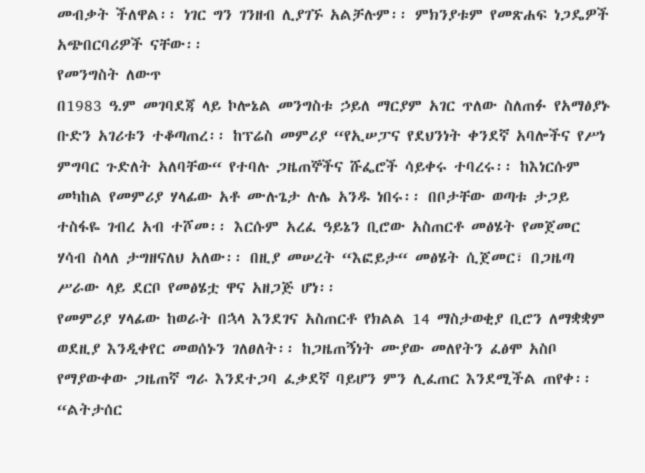መብቃት ችለዋል፡፡ ነገር ግን ገንዘብ ሊያገኙ አልቻሉም፡፡ ምክንያቱም የመጽሐፍ ነጋዴዎች አጭበርባሪዎች ናቸው፡፡
የመንግስት ለውጥ
በ1983 ዓ᎐ም መገባደጃ ላይ ኮሎኔል መንግስቱ ኃይለ ማርያም አገር ጥለው ስለጠፉ የአማፅያኑ ቡድን አገሪቱን ተቆጣጠረ፡፡ ከፕሬስ መምሪያ “የኢሠፓና የደህንነት ቀንደኛ አባሎችና የሥነ ምግባር ጉድለት አለባቸው“ የተባሉ ጋዜጠኞችና ሹፌሮች ሳይቀሩ ተባረሩ፡፡ ከእነርሱም መካከል የመምሪያ ሃላፊው አቶ ሙሉጌታ ሉሌ አንዱ ነበሩ፡፡ በቦታቸው ወጣቱ ታጋይ ተስፋዬ ገብረ አብ ተሾመ፡፡ እርሱም አረፈ ዓይኔን ቢሮው አስጠርቶ መፅሄት የመጀመር ሃሳብ ስላለ ታግዘናለህ አለው፡፡ በዚያ መሠረት “እፎይታ“ መፅሄት ሲጀመር፣ በጋዜጣ ሥራው ላይ ደርቦ የመፅሄቷ ዋና አዘጋጅ ሆነ፡፡
የመምሪያ ሃላፊው ከወራት በኋላ እንደገና አስጠርቶ የክልል 14 ማስታወቂያ ቢሮን ለማቋቋም ወደዚያ እንዲቀየር መወሰኑን ገለፀለት፡፡ ከጋዜጠኝነት ሙያው መለየትን ፈፅሞ አስቦ የማያውቀው ጋዜጠኛ ግራ እንደተጋባ ፈቃደኛ ባይሆን ምን ሊፈጠር እንደሚችል ጠየቀ፡፡ “ልትታሰር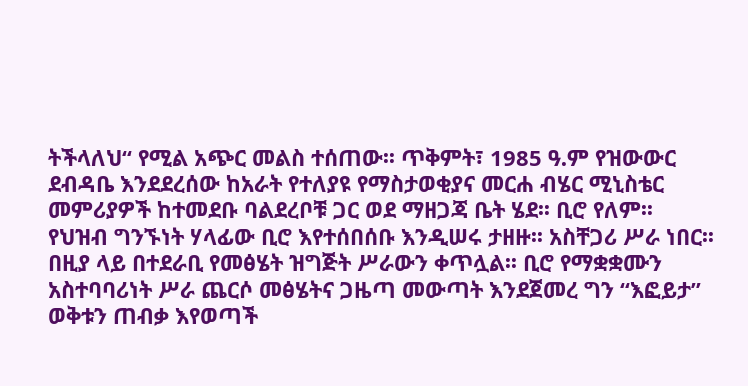ትችላለህ“ የሚል አጭር መልስ ተሰጠው፡፡ ጥቅምት፣ 1985 ዓ᎐ም የዝውውር ደብዳቤ እንደደረሰው ከአራት የተለያዩ የማስታወቂያና መርሐ ብሄር ሚኒስቴር መምሪያዎች ከተመደቡ ባልደረቦቹ ጋር ወደ ማዘጋጃ ቤት ሄደ፡፡ ቢሮ የለም፡፡ የህዝብ ግንኙነት ሃላፊው ቢሮ እየተሰበሰቡ እንዲሠሩ ታዘዙ፡፡ አስቸጋሪ ሥራ ነበር፡፡ በዚያ ላይ በተደራቢ የመፅሄት ዝግጅት ሥራውን ቀጥሏል፡፡ ቢሮ የማቋቋሙን አስተባባሪነት ሥራ ጨርሶ መፅሄትና ጋዜጣ መውጣት እንደጀመረ ግን “እፎይታ” ወቅቱን ጠብቃ እየወጣች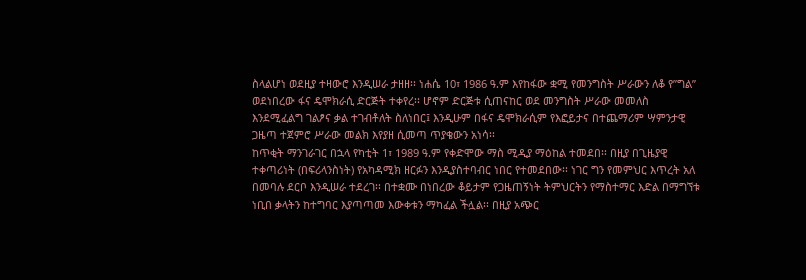ስላልሆነ ወደዚያ ተዛውሮ እንዲሠራ ታዘዘ፡፡ ነሐሴ 10፣ 1986 ዓ᎐ም እየከፋው ቋሚ የመንግስት ሥራውን ለቆ የ”ግል” ወደነበረው ፋና ዴሞክራሲ ድርጅት ተቀየረ፡፡ ሆኖም ድርጅቱ ሲጠናከር ወደ መንግስት ሥራው መመለስ እንደሚፈልግ ገልፆና ቃል ተገብቶለት ስለነበር፤ እንዲሁም በፋና ዴሞክራሲም የእፎይታና በተጨማሪም ሣምንታዊ ጋዜጣ ተጀምሮ ሥራው መልክ እየያዘ ሲመጣ ጥያቄውን አነሳ፡፡
ከጥቂት ማንገራገር በኋላ የካቲት 1፣ 1989 ዓ᎐ም የቀድሞው ማስ ሚዲያ ማዕከል ተመደበ፡፡ በዚያ በጊዜያዊ ተቀጣሪነት (በፍሪላንስነት) የአካዳሚክ ዘርፉን እንዲያስተባብር ነበር የተመደበው፡፡ ነገር ግን የመምህር እጥረት አለ በመባሉ ደርቦ እንዲሠራ ተደረገ፡፡ በተቋሙ በነበረው ቆይታም የጋዜጠኝነት ትምህርትን የማስተማር እድል በማግኘቱ ነቢበ ቃላትን ከተግባር እያጣጣመ እውቀቱን ማካፈል ችሏል፡፡ በዚያ አጭር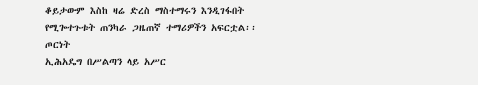ቆይታውም እስከ ዛሬ ድረስ ማስተማሩን እንዲገፋበት የሚጐተጉቱት ጠንካራ ጋዜጠኛ ተማሪዎችን አፍርቷል፡፡
ጦርነት
ኢሕአዴግ በሥልጣን ላይ አሥር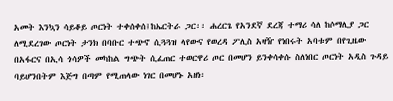አመት እንኳን ሳይቆይ ጦርነት ተቀሰቀሰ፤ከኤርትራ ጋር፡፡ ሐረርጌ የአንደኛ ደረጃ ተማሪ ሳለ ከሶማሊያ ጋር ለሚደረገው ጦርነት ታንክ በባቡር ተጭኖ ሲጓጓዝ ላየውና የወረዳ ፖሊስ አዛዥ የነበሩት አባቱም በየጊዜው በአፋርና በኢሳ ጎሳዎች መካከል ግጭት ሲፈጠር ተወርዋሪ ጦር በመሆን ይንቀሳቀሱ ስለነበር ጦርነት አዲስ ጉዳይ ባይሆንበትም እጅግ በጣም የሚጠላው ነገር በመሆኑ አዘነ፡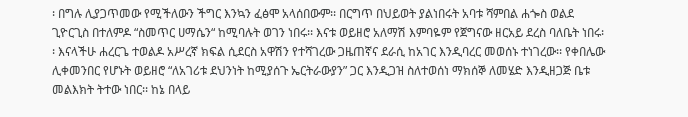፡ በግሉ ሊያጋጥመው የሚችለውን ችግር እንኳን ፈፅሞ አላሰበውም፡፡ በርግጥ በህይወት ያልነበሩት አባቱ ሻምበል ሐጐስ ወልደ ጊዮርጊስ በተለምዶ “ስመጥር ሀማሴን“ ከሚባሉት ወገን ነበሩ፡፡ እናቱ ወይዘሮ አለማሽ እምባዬም የጀግናው ዘርአይ ደረስ ባለቤት ነበሩ፡፡ እናላችሁ ሐረርጌ ተወልዶ አሥረኛ ክፍል ሲደርስ አዋሽን የተሻገረው ጋዜጠኛና ደራሲ ከአገር እንዲባረር መወሰኑ ተነገረው፡፡ የቀበሌው ሊቀመንበር የሆኑት ወይዘሮ “ለአገሪቱ ደህንነት ከሚያሰጉ ኤርትራውያን” ጋር እንዲጋዝ ስለተወሰነ ማክሰኞ ለመሄድ እንዲዘጋጅ ቤቱ መልእክት ትተው ነበር፡፡ ከኔ በላይ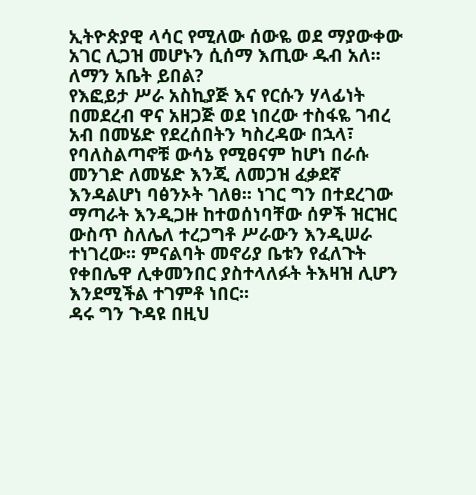ኢትዮጵያዊ ላሳር የሚለው ሰውዬ ወደ ማያውቀው አገር ሊጋዝ መሆኑን ሲሰማ እጢው ዱብ አለ፡፡ ለማን አቤት ይበል?
የእፎይታ ሥራ አስኪያጅ እና የርሱን ሃላፊነት በመደረብ ዋና አዘጋጅ ወደ ነበረው ተስፋዬ ገብረ አብ በመሄድ የደረሰበትን ካስረዳው በኋላ፣ የባለስልጣኖቹ ውሳኔ የሚፀናም ከሆነ በራሱ መንገድ ለመሄድ እንጂ ለመጋዝ ፈቃደኛ እንዳልሆነ ባፅንኦት ገለፀ፡፡ ነገር ግን በተደረገው ማጣራት እንዲጋዙ ከተወሰነባቸው ሰዎች ዝርዝር ውስጥ ስለሌለ ተረጋግቶ ሥራውን እንዲሠራ ተነገረው፡፡ ምናልባት መኖሪያ ቤቱን የፈለጉት የቀበሌዋ ሊቀመንበር ያስተላለፉት ትእዛዝ ሊሆን እንደሚችል ተገምቶ ነበር፡፡
ዳሩ ግን ጉዳዩ በዚህ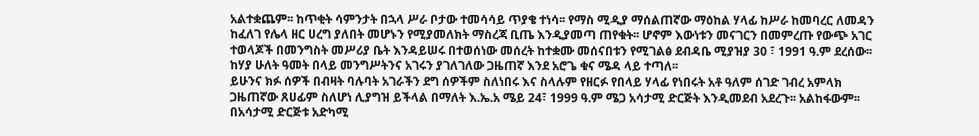አልተቋጨም፡፡ ከጥቂት ሳምንታት በኋላ ሥራ ቦታው ተመሳሳይ ጥያቄ ተነሳ፡፡ የማስ ሚዲያ ማሰልጠኛው ማዕከል ሃላፊ ከሥራ ከመባረር ለመዳን ከፈለገ የሌላ ዘር ሀረግ ያለበት መሆኑን የሚያመለክት ማስረጃ ቢጤ እንዲያመጣ ጠየቁት፡፡ ሆኖም እውነቱን መናገርን በመምረጡ የውጭ አገር ተወላጆች በመንግስት መሥሪያ ቤት እንዳይሠሩ በተወሰነው መሰረት ከተቋሙ መሰናበቱን የሚገልፅ ደብዳቤ ሚያዝያ 30 ፣ 1991 ዓ᎐ም ደረሰው፡፡ ከሃያ ሁለት ዓመት በላይ መንግሥትንና አገሩን ያገለገለው ጋዜጠኛ እንደ አሮጌ ቁና ሜዳ ላይ ተጣለ፡፡
ይሁንና ክፉ ሰዎች በብዛት ባሉባት አገራችን ደግ ሰዎችም ስለነበሩ እና ስላሉም የዘርፉ የበላይ ሃላፊ የነበሩት አቶ ዓለም ሰገድ ገብረ አምላክ ጋዜጠኛው ጸሀፊም ስለሆነ ሊያግዝ ይችላል በማለት እ᎐ኤ᎐አ ሜይ 24፣ 1999 ዓ᎐ም ሜጋ አሳታሚ ድርጅት እንዲመደብ አደረጉ፡፡ አልከፋውም፡፡ በአሳታሚ ድርጅቱ አድካሚ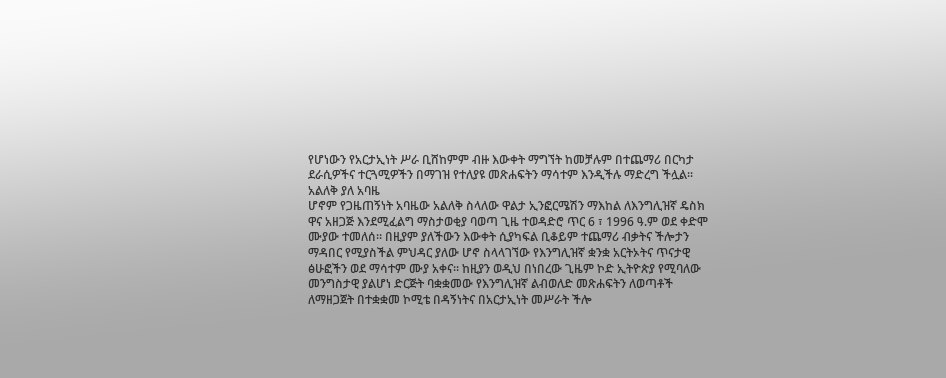የሆነውን የአርታኢነት ሥራ ቢሸከምም ብዙ እውቀት ማግኘት ከመቻሉም በተጨማሪ በርካታ ደራሲዎችና ተርጓሚዎችን በማገዝ የተለያዩ መጽሐፍትን ማሳተም እንዲችሉ ማድረግ ችሏል፡፡
አልለቅ ያለ አባዜ
ሆኖም የጋዜጠኝነት አባዜው አልለቅ ስላለው ዋልታ ኢንፎርሜሽን ማእከል ለእንግሊዝኛ ዴስክ ዋና አዘጋጅ እንደሚፈልግ ማስታወቂያ ባወጣ ጊዜ ተወዳድሮ ጥር 6 ፣ 1996 ዓ᎐ም ወደ ቀድሞ ሙያው ተመለሰ፡፡ በዚያም ያለችውን እውቀት ሲያካፍል ቢቆይም ተጨማሪ ብቃትና ችሎታን ማዳበር የሚያስችል ምህዳር ያለው ሆኖ ስላላገኘው የእንግሊዝኛ ቋንቋ አርትኦትና ጥናታዊ ፅሁፎችን ወደ ማሳተም ሙያ አቀና፡፡ ከዚያን ወዲህ በነበረው ጊዜም ኮድ ኢትዮጵያ የሚባለው መንግስታዊ ያልሆነ ድርጅት ባቋቋመው የእንግሊዝኛ ልብወለድ መጽሐፍትን ለወጣቶች ለማዘጋጀት በተቋቋመ ኮሚቴ በዳኝነትና በአርታኢነት መሥራት ችሎ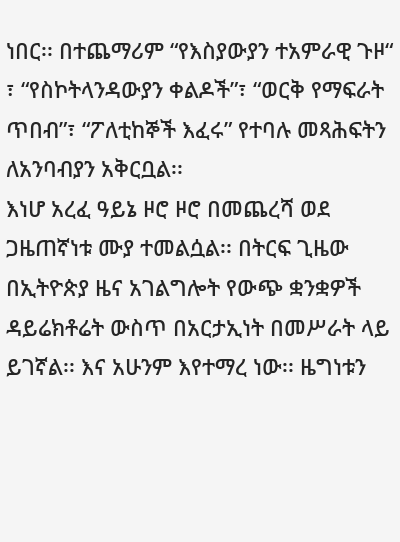ነበር፡፡ በተጨማሪም “የእስያውያን ተአምራዊ ጉዞ“ ፣ “የስኮትላንዳውያን ቀልዶች”፣ “ወርቅ የማፍራት ጥበብ”፣ “ፖለቲከኞች እፈሩ” የተባሉ መጻሕፍትን ለአንባብያን አቅርቧል፡፡
እነሆ አረፈ ዓይኔ ዞሮ ዞሮ በመጨረሻ ወደ ጋዜጠኛነቱ ሙያ ተመልሷል፡፡ በትርፍ ጊዜው በኢትዮጵያ ዜና አገልግሎት የውጭ ቋንቋዎች ዳይሬክቶሬት ውስጥ በአርታኢነት በመሥራት ላይ ይገኛል፡፡ እና አሁንም እየተማረ ነው፡፡ ዜግነቱን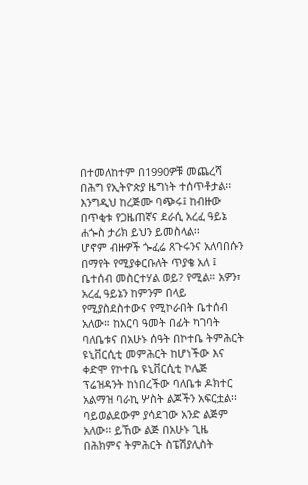በተመለከተም በ1990ዎቹ መጨረሻ በሕግ የኢትዮጵያ ዜግነት ተሰጥቶታል፡፡ እንግዲህ ከረጅሙ ባጭሩ፤ ከብዙው በጥቂቱ የጋዜጠኛና ደራሲ አረፈ ዓይኔ ሐጐስ ታሪክ ይህን ይመስላል፡፡
ሆኖም ብዙዎች ጐፈሬ ጸጉሩንና አለባበሱን በማየት የሚያቀርቡለት ጥያቄ አለ ፤ ቤተሰብ መስርተሃል ወይ? የሚል። አዎን፣ አረፈ ዓይኔን ከምንም በላይ የሚያስደስተውና የሚኮራበት ቤተሰብ አለው። ከአርባ ዓመት በፊት ካገባት ባለቤቱና በአሁኑ ሰዓት በኮተቤ ትምሕርት ዩኒቨርሲቲ መምሕርት ከሆነችው እና ቀድሞ የኮተቤ ዩኒቨርሲቲ ኮሌጅ ፕሬዝዳንት ከነበረችው ባለቤቱ ዶክተር አልማዝ ባራኪ ሦስት ልጆችን አፍርቷል፡፡ ባይወልደውም ያሳደገው አንድ ልጅም አለው፡፡ ይኸው ልጅ በአሁኑ ጊዜ በሕክምና ትምሕርት ስፔሽያሊስት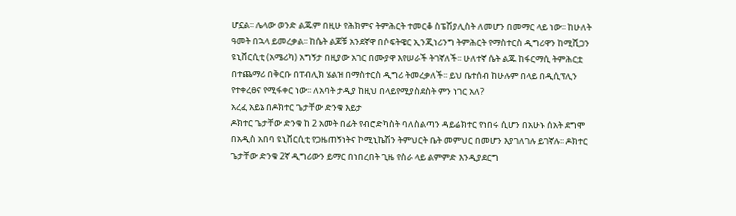ሆኗል፡፡ ሌላው ወንድ ልጁም በዚሁ የሕክምና ትምሕርት ተመርቆ ስፔሽያሊስት ለመሆን በመማር ላይ ነው፡፡ ከሁለት ዓመት በኋላ ይመረቃል፡፡ ከሴት ልጆቹ አንደኛዋ በሶፍትዌር ኢንጂነሪንግ ትምሕርት የማስተርስ ዲግሪዋን ከሚሺጋን ዩኒቨርሲቲ (አሜሪካ) አግኝታ በዚያው አገር በሙያዋ እየሠራች ትገኛለች፡፡ ሁለተኛ ሴት ልጁ ከፋርማሲ ትምሕርቷ በተጨማሪ በቅርቡ በፐብሊክ ሄልዝ በማስተርስ ዲግሪ ትመረቃለች፡፡ ይህ ቤተሰብ ከሁሉም በላይ በዲሲፕሊን የተቀረፀና የሚፋቀር ነው፡፡ ለአባት ታዲያ ከዚህ በላይየሚያስደስት ምን ነገር አለ?
አረፈ አይኔ በዶክተር ጌታቸው ድንቁ እይታ
ዶክተር ጌታቸው ድንቁ ከ 2 አመት በፊት የብሮድካስት ባለስልጣን ዳይሬክተር የነበሩ ሲሆን በአሁኑ ሰአት ደግሞ በአዲስ አበባ ዩኒቨርሲቲ የጋዜጠኝነትና ኮሚኒኬሽን ትምህርት ቤት መምህር በመሆን እያገለገሉ ይገኛሉ፡፡ ዶክተር ጌታቸው ድንቁ 2ኛ ዲግሪውን ይማር በነበረበት ጊዜ የስራ ላይ ልምምድ እንዲያደርግ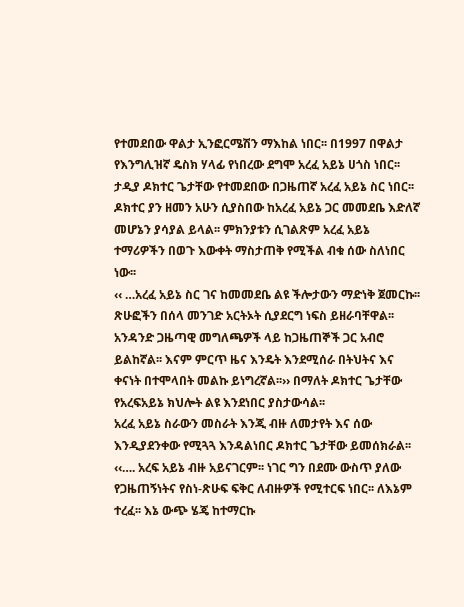የተመደበው ዋልታ ኢንፎርሜሽን ማእከል ነበር፡፡ በ1997 በዋልታ የእንግሊዝኛ ዴስክ ሃላፊ የነበረው ደግሞ አረፈ አይኔ ሀጎስ ነበር፡፡ ታዲያ ዶክተር ጌታቸው የተመደበው በጋዜጠኛ አረፈ አይኔ ስር ነበር፡፡ ዶክተር ያን ዘመን አሁን ሲያስበው ከአረፈ አይኔ ጋር መመደቤ እድለኛ መሆኔን ያሳያል ይላል፡፡ ምክንያቱን ሲገልጽም አረፈ አይኔ ተማሪዎችን በወጉ እውቀት ማስታጠቅ የሚችል ብቁ ሰው ስለነበር ነው፡፡
‹‹ …አረፈ አይኔ ስር ገና ከመመደቤ ልዩ ችሎታውን ማድነቅ ጀመርኩ፡፡ ጽሁፎችን በሰላ መንገድ አርትኦት ሲያደርግ ነፍስ ይዘራባቸዋል፡፡ አንዳንድ ጋዜጣዊ መግለጫዎች ላይ ከጋዜጠኞች ጋር አብሮ ይልከኛል፡፡ እናም ምርጥ ዜና እንዴት እንደሚሰራ በትህትና እና ቀናነት በተሞላበት መልኩ ይነግረኛል፡፡›› በማለት ዶክተር ጌታቸው የአረፍአይኔ ክህሎት ልዩ እንደነበር ያስታውሳል፡፡
አረፈ አይኔ ስራውን መስራት እንጂ ብዙ ለመታየት እና ሰው እንዲያደንቀው የሚጓጓ እንዳልነበር ዶክተር ጌታቸው ይመሰክራል፡፡‹‹…. አረፍ አይኔ ብዙ አይናገርም፡፡ ነገር ግን በደሙ ውስጥ ያለው የጋዜጠኝነትና የስነ-ጽሁፍ ፍቅር ለብዙዎች የሚተርፍ ነበር፡፡ ለእኔም ተረፈ፡፡ እኔ ውጭ ሄጄ ከተማርኩ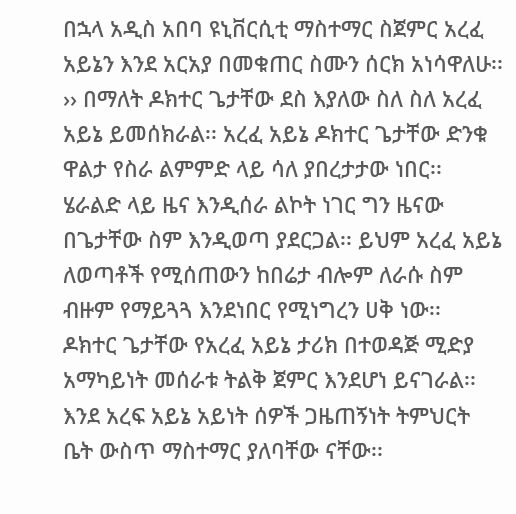በኋላ አዲስ አበባ ዩኒቨርሲቲ ማስተማር ስጀምር አረፈ አይኔን እንደ አርአያ በመቁጠር ስሙን ሰርክ አነሳዋለሁ፡፡ ›› በማለት ዶክተር ጌታቸው ደስ እያለው ስለ ስለ አረፈ አይኔ ይመሰክራል፡፡ አረፈ አይኔ ዶክተር ጌታቸው ድንቁ ዋልታ የስራ ልምምድ ላይ ሳለ ያበረታታው ነበር፡፡ ሄራልድ ላይ ዜና እንዲሰራ ልኮት ነገር ግን ዜናው በጌታቸው ስም እንዲወጣ ያደርጋል፡፡ ይህም አረፈ አይኔ ለወጣቶች የሚሰጠውን ከበሬታ ብሎም ለራሱ ስም ብዙም የማይጓጓ እንደነበር የሚነግረን ሀቅ ነው፡፡
ዶክተር ጌታቸው የአረፈ አይኔ ታሪክ በተወዳጅ ሚድያ አማካይነት መሰራቱ ትልቅ ጀምር እንደሆነ ይናገራል፡፡ እንደ አረፍ አይኔ አይነት ሰዎች ጋዜጠኝነት ትምህርት ቤት ውስጥ ማስተማር ያለባቸው ናቸው፡፡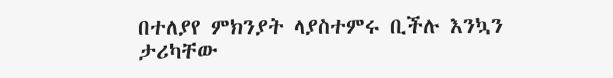በተለያየ ምክንያት ላያስተምሩ ቢችሉ እንኳን ታሪካቸው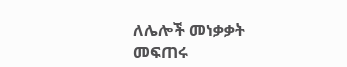ለሌሎች መነቃቃት መፍጠሩ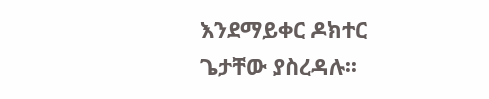እንደማይቀር ዶክተር ጌታቸው ያስረዳሉ፡፡